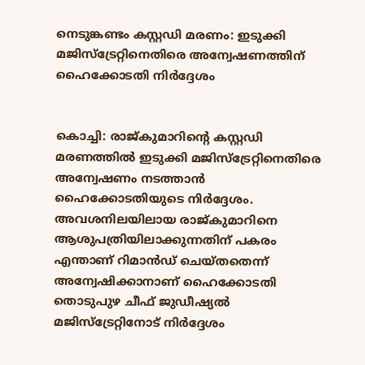നെടുങ്കണ്ടം കസ്റ്റഡി മരണം: ഇടുക്കി മജിസ്‌ട്രേറ്റിനെതിരെ അന്വേഷണത്തിന് ഹൈക്കോടതി നിർദ്ദേശം


കൊച്ചി: രാജ്കുമാറിന്റെ കസ്റ്റഡി മരണത്തിൽ ഇടുക്കി മജിസ്‌ട്രേറ്റിനെതിരെ അന്വേഷണം നടത്താൻ ഹൈക്കോടതിയുടെ നിർദ്ദേശം. അവശനിലയിലായ രാജ്കുമാറിനെ ആശുപത്രിയിലാക്കുന്നതിന് പകരം എന്താണ് റിമാൻഡ് ചെയ്തതെന്ന് അന്വേഷിക്കാനാണ് ഹൈക്കോടതി തൊടുപുഴ ചീഫ് ജുഡീഷ്യൽ മജിസ്‌ട്രേറ്റിനോട് നിർദ്ദേശം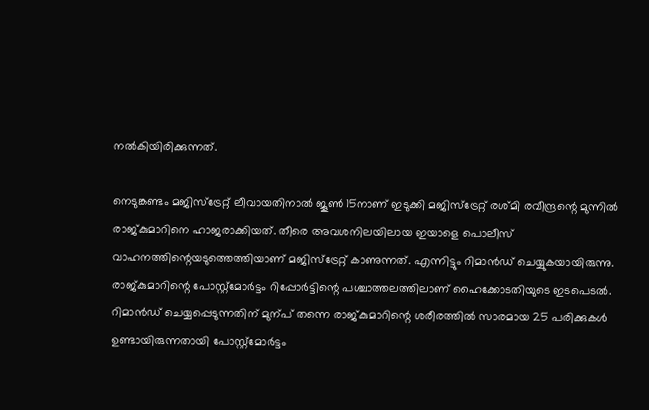നൽകിയിരിക്കുന്നത്.

നെടുങ്കണ്ടം മജിസ്‌ട്രേറ്റ് ലീവായതിനാൽ ജൂൺ 15നാണ് ഇടുക്കി മജിസ്‌ട്രേറ്റ് രശ്മി രവീന്ദ്രന്റെ മുന്നിൽ രാജ്കുമാറിനെ ഹാജരാക്കിയത്. തീരെ അവശനിലയിലായ ഇയാളെ പൊലീസ് വാഹനത്തിന്റെയടുത്തെത്തിയാണ് മജിസ്‌ട്രേറ്റ് കാണുന്നത്. എന്നിട്ടും റിമാൻഡ് ചെയ്യുകയായിരുന്നു. രാജ്കുമാറിന്റെ പോസ്റ്റ്‌മോർട്ടം റിപ്പോർട്ടിന്റെ പശ്ചാത്തലത്തിലാണ് ഹൈക്കോടതിയുടെ ഇടപെടൽ. റിമാൻഡ് ചെയ്യപ്പെടുന്നതിന് മുന്പ് തന്നെ രാജ്കുമാറിന്റെ ശരീരത്തിൽ സാരമായ 25 പരിക്കുകൾ ഉണ്ടായിരുന്നതായി പോസ്റ്റ്‌മോർട്ടം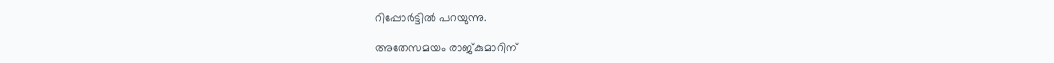റിപ്പോർട്ടിൽ പറയുന്നു.

അതേസമയം രാജ്കുമാറിന്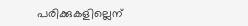പരിക്കുകളില്ലെന്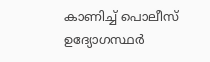കാണിച്ച് പൊലീസ് ഉദ്യോഗസ്ഥർ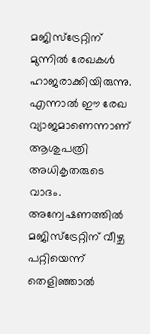മജിസ്‌ട്രേറ്റിന് മുന്നിൽ രേഖകൾ ഹാജരാക്കിയിരുന്നു. എന്നാൽ ഈ രേഖ വ്യാജമാണെന്നാണ് ആശുപത്രി അധികൃതരുടെ വാദം. അന്വേഷണത്തിൽ മജിസ്‌ട്രേറ്റിന് വീഴ്ച പറ്റിയെന്ന് തെളിഞ്ഞാൽ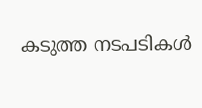കടുത്ത നടപടികൾ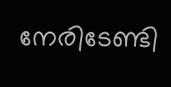നേരിടേണ്ടി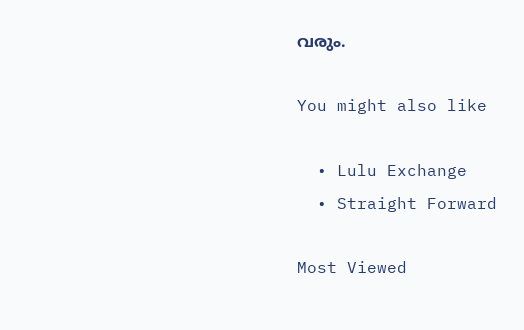വരും.

You might also like

  • Lulu Exchange
  • Straight Forward

Most Viewed